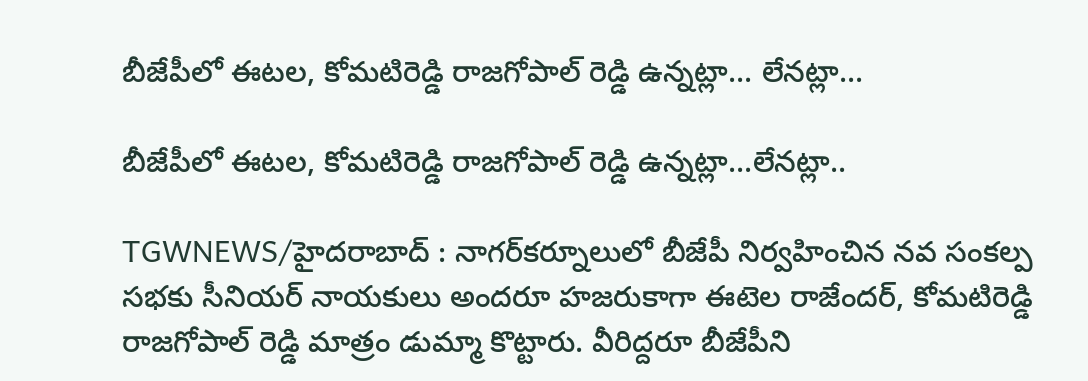బీజేపీలో ఈటల, కోమటిరెడ్డి రాజగోపాల్ రెడ్డి ఉన్నట్లా... లేనట్లా...

బీజేపీలో ఈటల, కోమటిరెడ్డి రాజగోపాల్ రెడ్డి ఉన్నట్లా...లేనట్లా..

TGWNEWS/హైదరాబాద్ : నాగర్‌కర్నూలులో బీజేపీ నిర్వహించిన నవ సంకల్ప సభకు సీనియర్ నాయకులు అందరూ హజరుకాగా ఈటెల రాజేందర్, కోమటిరెడ్డి రాజగోపాల్ రెడ్డి మాత్రం డుమ్మా కొట్టారు. వీరిద్దరూ బీజేపీని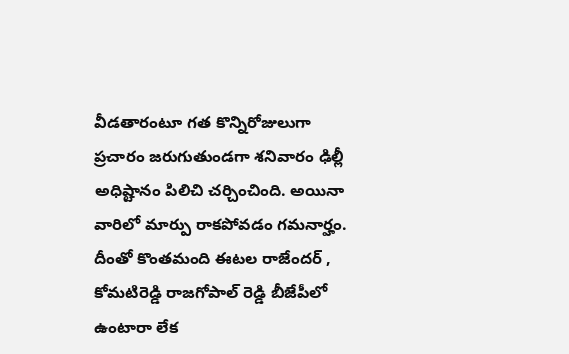వీడతారంటూ గత కొన్నిరోజులుగా ప్రచారం జరుగుతుండగా శనివారం ఢిల్లీ అధిష్టానం పిలిచి చర్చించింది. అయినా వారిలో మార్పు రాకపోవడం గమనార్హం. దీంతో కొంతమంది ఈటల రాజేందర్ , కోమటిరెడ్డి రాజగోపాల్ రెడ్డి బీజేపీలో ఉంటారా లేక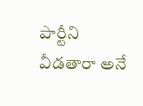పార్టీని వీడతారా అనే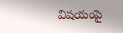విషయంపై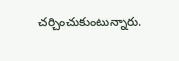చర్చించుకుంటున్నారు.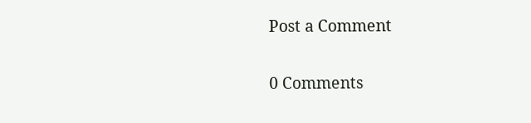Post a Comment

0 Comments